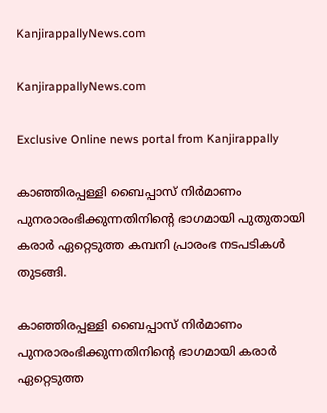KanjirappallyNews.com

KanjirappallyNews.com

Exclusive Online news portal from Kanjirappally

കാഞ്ഞിരപ്പള്ളി ബൈപ്പാസ് നിർമാണം പുനരാരംഭിക്കുന്നതിനിന്റെ ഭാഗമായി പുതുതായി കരാർ ഏറ്റെടുത്ത കമ്പനി പ്രാരംഭ നടപടികൾ തുടങ്ങി.

കാഞ്ഞിരപ്പള്ളി ബൈപ്പാസ് നിർമാണം പുനരാരംഭിക്കുന്നതിനിന്റെ ഭാഗമായി കരാർ ഏറ്റെടുത്ത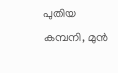പുതിയ കമ്പനി, മുൻ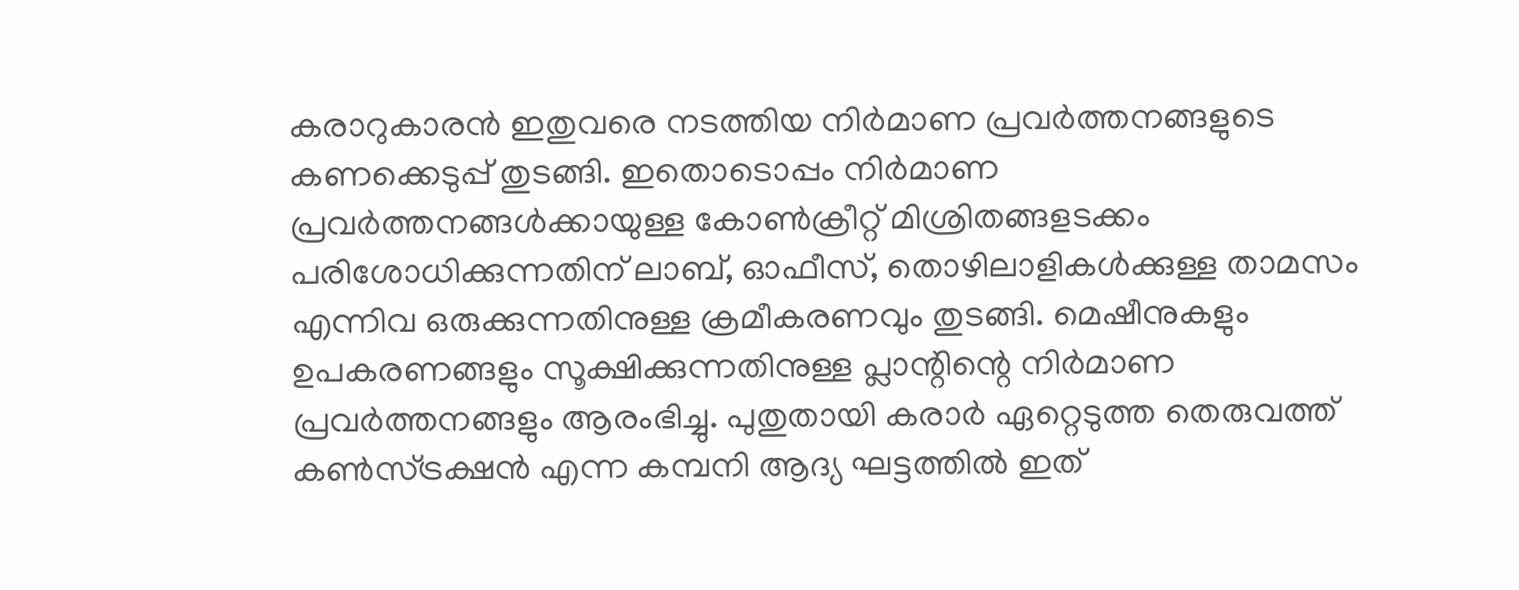കരാറുകാരൻ ഇതുവരെ നടത്തിയ നിർമാണ പ്രവർത്തനങ്ങളുടെ കണക്കെടുപ്പ് തുടങ്ങി. ഇതൊടൊപ്പം നിർമാണ പ്രവർത്തനങ്ങൾക്കായുള്ള കോൺക്രീറ്റ് മിശ്രിതങ്ങളടക്കം പരിശോധിക്കുന്നതിന് ലാബ്, ഓഫീസ്, തൊഴിലാളികൾക്കുള്ള താമസം എന്നിവ ഒരുക്കുന്നതിനുള്ള ക്രമീകരണവും തുടങ്ങി. മെഷീനുകളും ഉപകരണങ്ങളും സൂക്ഷിക്കുന്നതിനുള്ള പ്ലാന്റിന്റെ നിർമാണ പ്രവർത്തനങ്ങളും ആരംഭിച്ചു. പുതുതായി കരാർ ഏറ്റെടുത്ത തെരുവത്ത് കൺസ്ട്രക്ഷൻ എന്ന കമ്പനി ആദ്യ ഘട്ടത്തിൽ ഇത്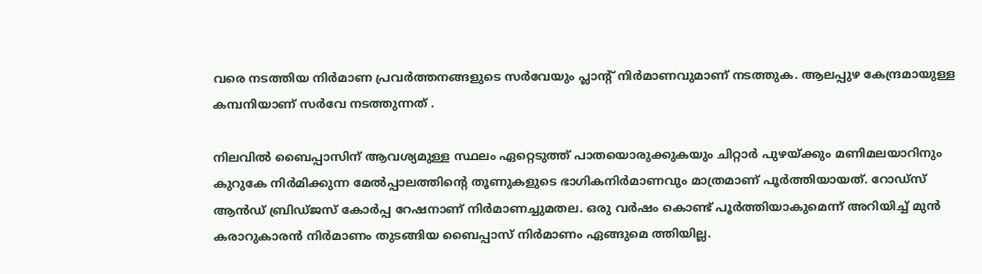വരെ നടത്തിയ നിർമാണ പ്രവർത്തനങ്ങളുടെ സർവേയും പ്ലാന്റ് നിർമാണവുമാണ് നടത്തുക. ആലപ്പുഴ കേന്ദ്രമായുള്ള കമ്പനിയാണ് സർവേ നടത്തുന്നത് .

നിലവിൽ ബൈപ്പാസിന് ആവശ്യമുള്ള സ്ഥലം ഏറ്റെടുത്ത് പാതയൊരുക്കുകയും ചിറ്റാർ പുഴയ്ക്കും മണിമലയാറിനും കുറുകേ നിർമിക്കുന്ന മേൽപ്പാലത്തിന്റെ തൂണുകളുടെ ഭാഗികനിർമാണവും മാത്രമാണ് പൂർത്തിയായത്. റോഡ്‌സ് ആൻഡ് ബ്രിഡ്ജസ് കോർപ്പ റേഷനാണ് നിർമാണച്ചുമതല. ഒരു വർഷം കൊണ്ട് പൂർത്തിയാകുമെന്ന് അറിയിച്ച് മുൻ കരാറുകാരൻ നിർമാണം തുടങ്ങിയ ബൈപ്പാസ് നിർമാണം ഏങ്ങുമെ ത്തിയില്ല.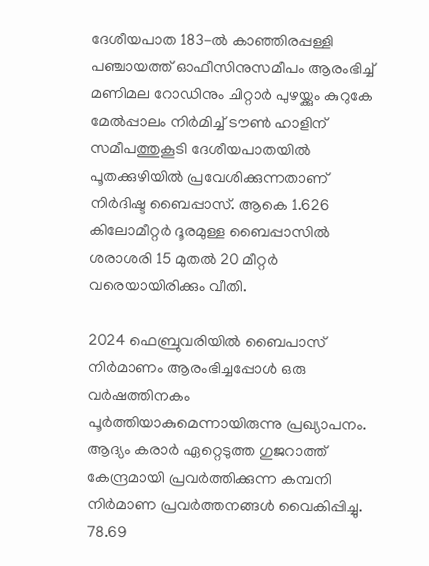ദേശീയപാത 183-ൽ കാഞ്ഞിരപ്പള്ളി പഞ്ചായത്ത് ഓഫീസിനുസമീപം ആരംഭിച്ച് മണിമല റോഡിനും ചിറ്റാർ പുഴയ്ക്കും കുറുകേ മേൽപ്പാലം നിർമിച്ച് ടൗൺ ഹാളിന് സമീപത്തുകൂടി ദേശീയപാതയിൽ പൂതക്കുഴിയിൽ പ്രവേശിക്കുന്നതാണ് നിർദിഷ്ട ബൈപ്പാസ്. ആകെ 1.626 കിലോമീറ്റർ ദൂരമുള്ള ബൈപ്പാസിൽ ശരാശരി 15 മുതൽ 20 മീറ്റർ വരെയായിരിക്കും വീതി.

2024 ഫെബ്രുവരിയിൽ ബൈപാസ് നിർമാണം ആരംഭിച്ചപ്പോൾ ഒരു വർഷത്തിനകം പൂർത്തിയാകുമെന്നായിരുന്നു പ്രഖ്യാപനം. ആദ്യം കരാർ ഏറ്റെടുത്ത ഗുജറാത്ത് കേന്ദ്രമായി പ്രവർത്തിക്കുന്ന കമ്പനി നിർമാണ പ്രവർത്തനങ്ങൾ വൈകിപ്പിച്ചു. 78.69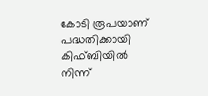കോടി രൂപയാണ് പദ്ധതിക്കായി കിഫ്ബിയിൽ നിന്ന്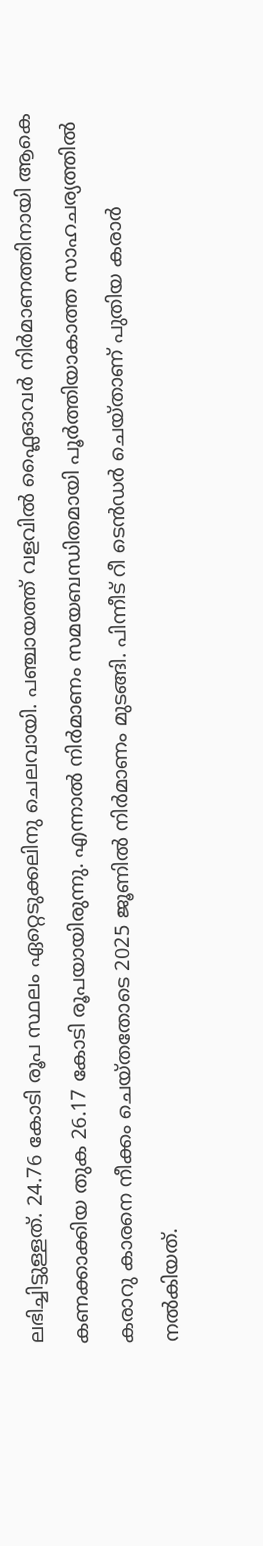ലഭിച്ചിട്ടുള്ളത്. 24.76 കോടി രൂപ സ്ഥലം ഏറ്റെടുക്കലിനു ചെലവായി. പഞ്ചായത്ത് വളവിൽ ഫ്ലൈഓവർ നിർമാണത്തിനായി ആകെ കണക്കാക്കിയ തുക 26.17 കോടി രൂപയായിരുന്നു. എന്നാൽ നിർമാണം സമയബന്ധിതമായി പൂർത്തിയാകാത്ത സാഹചര്യത്തിൽ കരാറു കാരനെ നീക്കം ചെയ്തതോടെ 2025 ജൂണിൽ നിർമാണം മുടങ്ങി. പിന്നീട് റീ ടെൻഡർ ചെയ്താണ് പുതിയ കരാർ നൽകിയത്.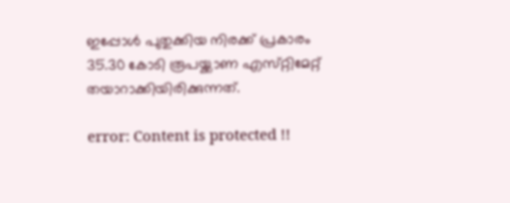ഇപ്പോൾ പുതുക്കിയ നിരക്ക് പ്രകാരം 35.30 കോടി രൂപയ്ക്കാണ എസ്‌റ്റിമേറ്റ് തയാറാക്കിയിരിക്കുന്നത്.

error: Content is protected !!